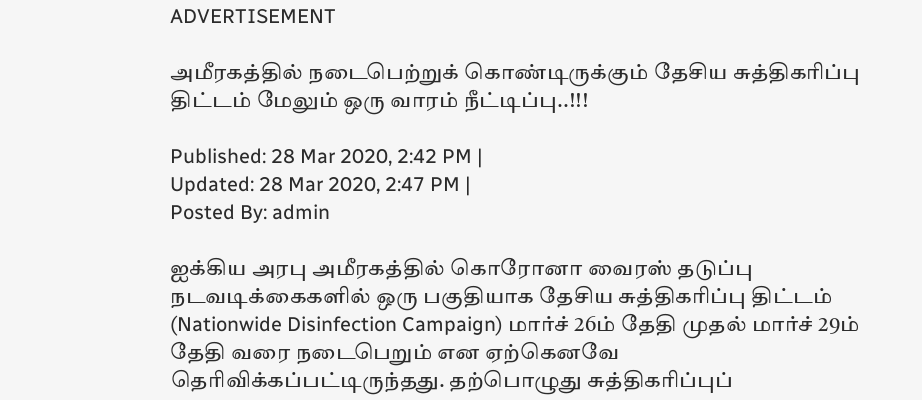ADVERTISEMENT

அமீரகத்தில் நடைபெற்றுக் கொண்டிருக்கும் தேசிய சுத்திகரிப்பு திட்டம் மேலும் ஒரு வாரம் நீட்டிப்பு..!!!

Published: 28 Mar 2020, 2:42 PM |
Updated: 28 Mar 2020, 2:47 PM |
Posted By: admin

ஐக்கிய அரபு அமீரகத்தில் கொரோனா வைரஸ் தடுப்பு நடவடிக்கைகளில் ஒரு பகுதியாக தேசிய சுத்திகரிப்பு திட்டம் (Nationwide Disinfection Campaign) மார்ச் 26ம் தேதி முதல் மார்ச் 29ம் தேதி வரை நடைபெறும் என ஏற்கெனவே தெரிவிக்கப்பட்டிருந்தது. தற்பொழுது சுத்திகரிப்புப்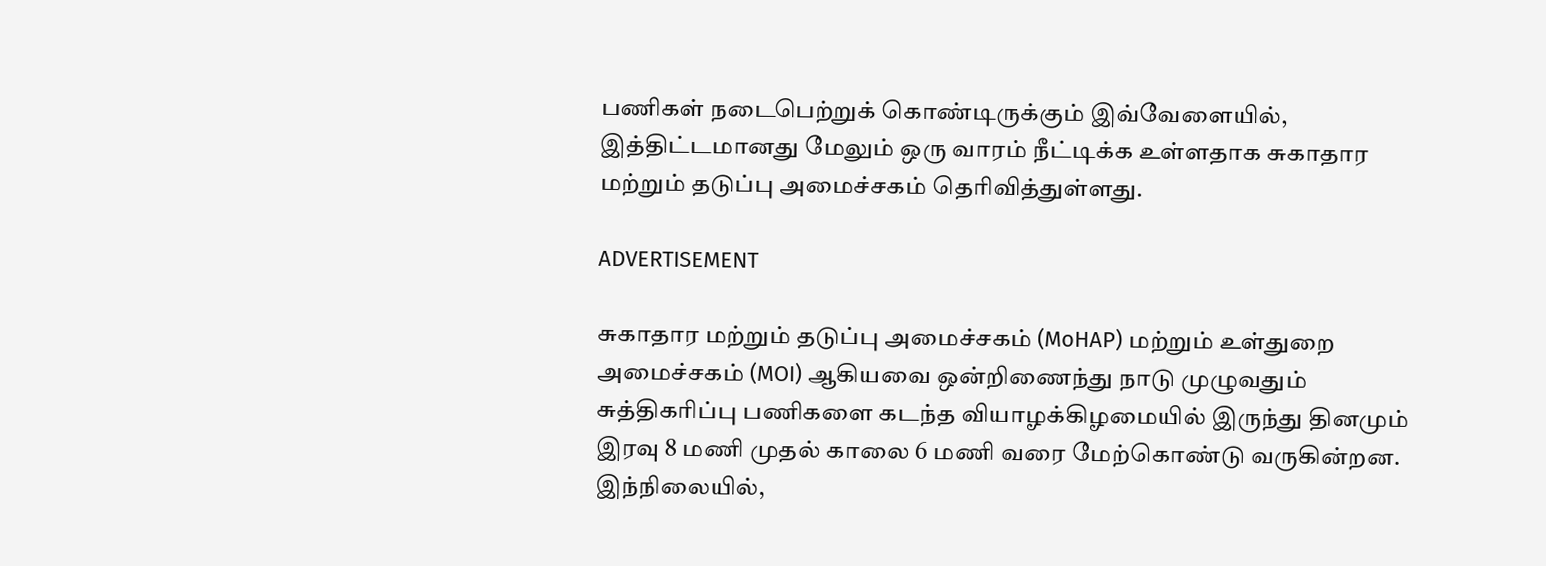பணிகள் நடைபெற்றுக் கொண்டிருக்கும் இவ்வேளையில், இத்திட்டமானது மேலும் ஒரு வாரம் நீட்டிக்க உள்ளதாக சுகாதார மற்றும் தடுப்பு அமைச்சகம் தெரிவித்துள்ளது.

ADVERTISEMENT

சுகாதார மற்றும் தடுப்பு அமைச்சகம் (MoHAP) மற்றும் உள்துறை அமைச்சகம் (MOI) ஆகியவை ஒன்றிணைந்து நாடு முழுவதும் சுத்திகரிப்பு பணிகளை கடந்த வியாழக்கிழமையில் இருந்து தினமும் இரவு 8 மணி முதல் காலை 6 மணி வரை மேற்கொண்டு வருகின்றன. இந்நிலையில்,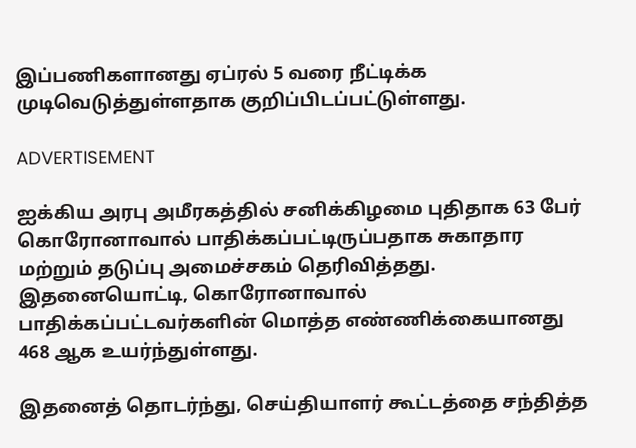இப்பணிகளானது ஏப்ரல் 5 வரை நீட்டிக்க முடிவெடுத்துள்ளதாக குறிப்பிடப்பட்டுள்ளது.

ADVERTISEMENT

ஐக்கிய அரபு அமீரகத்தில் சனிக்கிழமை புதிதாக 63 பேர் கொரோனாவால் பாதிக்கப்பட்டிருப்பதாக சுகாதார மற்றும் தடுப்பு அமைச்சகம் தெரிவித்தது. இதனையொட்டி, கொரோனாவால் பாதிக்கப்பட்டவர்களின் மொத்த எண்ணிக்கையானது 468 ஆக உயர்ந்துள்ளது.

இதனைத் தொடர்ந்து, செய்தியாளர் கூட்டத்தை சந்தித்த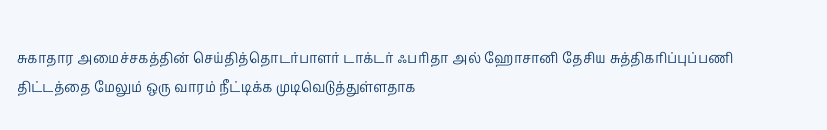சுகாதார அமைச்சகத்தின் செய்தித்தொடர்பாளர் டாக்டர் ஃபரிதா அல் ஹோசானி தேசிய சுத்திகரிப்புப்பணி திட்டத்தை மேலும் ஒரு வாரம் நீட்டிக்க முடிவெடுத்துள்ளதாக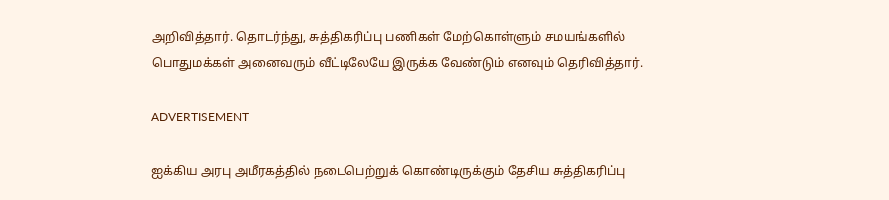அறிவித்தார். தொடர்ந்து, சுத்திகரிப்பு பணிகள் மேற்கொள்ளும் சமயங்களில் பொதுமக்கள் அனைவரும் வீட்டிலேயே இருக்க வேண்டும் எனவும் தெரிவித்தார்.

ADVERTISEMENT

ஐக்கிய அரபு அமீரகத்தில் நடைபெற்றுக் கொண்டிருக்கும் தேசிய சுத்திகரிப்பு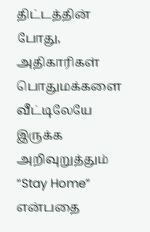திட்டத்தின் போது, அதிகாரிகள் பொதுமக்களை வீட்டிலேயே இருக்க அறிவுறுத்தும் “Stay Home” என்பதை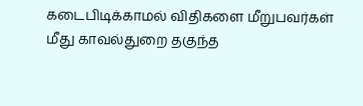கடைபிடிக்காமல் விதிகளை மீறுபவர்கள் மீது காவல்துறை தகுந்த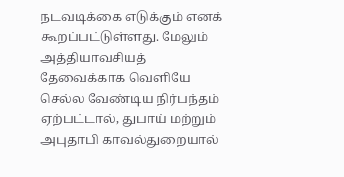நடவடிக்கை எடுக்கும் எனக் கூறப்பட்டுள்ளது. மேலும் அத்தியாவசியத் தேவைக்காக வெளியே செல்ல வேண்டிய நிர்பந்தம் ஏற்பட்டால், துபாய் மற்றும் அபுதாபி காவல்துறையால்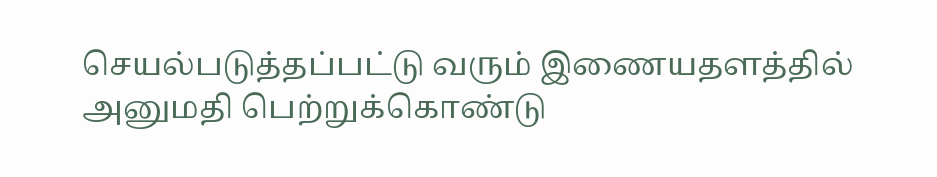செயல்படுத்தப்பட்டு வரும் இணையதளத்தில் அனுமதி பெற்றுக்கொண்டு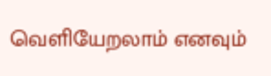வெளியேறலாம் எனவும்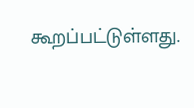கூறப்பட்டுள்ளது.